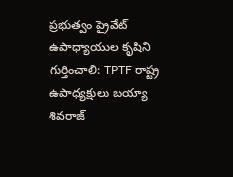ప్రభుత్వం ప్రైవేట్ ఉపాధ్యాయుల కృషిని గుర్తించాలి: TPTF రాష్ట్ర ఉపాధ్యక్షులు బయ్యా శివరాజ్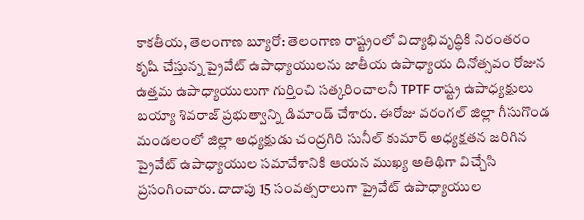కాకతీయ, తెలంగాణ బ్యూరో: తెలంగాణ రాష్ట్రంలో విద్యాభివృద్ధికి నిరంతరం కృషి చేస్తున్న ప్రైవేట్ ఉపాధ్యాయులను జాతీయ ఉపాధ్యాయ దినోత్సవం రోజున ఉత్తమ ఉపాధ్యాయులుగా గుర్తించి సత్కరించాలనీ TPTF రాష్ట్ర ఉపాధ్యక్షులు బయ్యా శివరాజ్ ప్రభుత్వాన్ని డిమాండ్ చేశారు. ఈరోజు వరంగల్ జిల్లా గీసుగొండ మండలంలో జిల్లా అధ్యక్షుడు చంద్రగిరి సునీల్ కుమార్ అధ్యక్షతన జరిగిన ప్రైవేట్ ఉపాధ్యాయుల సమావేశానికి ఆయన ముఖ్య అతిథిగా విచ్చేసి ప్రసంగించారు. దాదాపు 15 సంవత్సరాలుగా ప్రైవేట్ ఉపాధ్యాయుల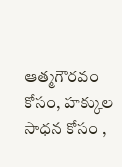ఆత్మగౌరవం కోసం, హక్కుల సాధన కోసం ,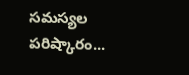సమస్యల పరిష్కారం...